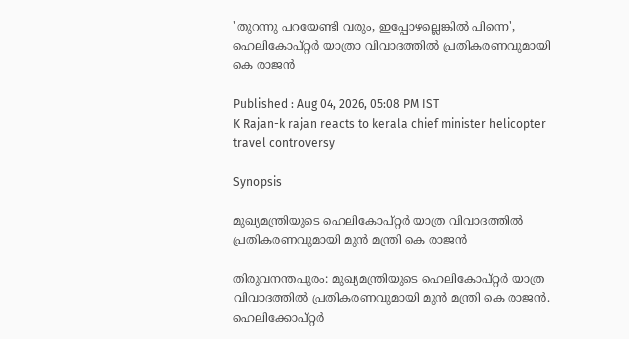'തുറന്നു പറയേണ്ടി വരും, ഇപ്പോഴല്ലെങ്കില്‍ പിന്നെ', ഹെലികോപ്റ്റർ യാത്രാ വിവാദത്തില്‍ പ്രതികരണവുമായി കെ രാജൻ

Published : Aug 04, 2026, 05:08 PM IST
K Rajan-k rajan reacts to kerala chief minister helicopter travel controversy

Synopsis

മുഖ്യമന്ത്രിയുടെ ഹെലികോപ്റ്റർ യാത്ര വിവാദത്തില്‍ പ്രതികരണവുമായി മുൻ മന്ത്രി കെ രാജൻ

തിരുവനന്തപുരം: മുഖ്യമന്ത്രിയുടെ ഹെലികോപ്റ്റർ യാത്ര വിവാദത്തില്‍ പ്രതികരണവുമായി മുൻ മന്ത്രി കെ രാജൻ. ഹെലിക്കോപ്റ്റർ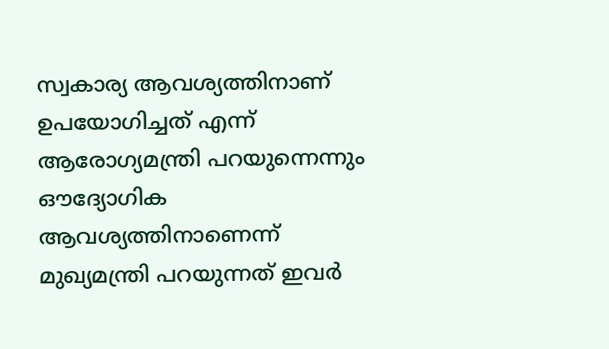സ്വകാര്യ ആവശ്യത്തിനാണ് ഉപയോഗിച്ചത് എന്ന് ആരോഗ്യമന്ത്രി പറയുന്നെന്നും ഔദ്യോഗിക ആവശ്യത്തിനാണെന്ന് മുഖ്യമന്ത്രി പറയുന്നത് ഇവർ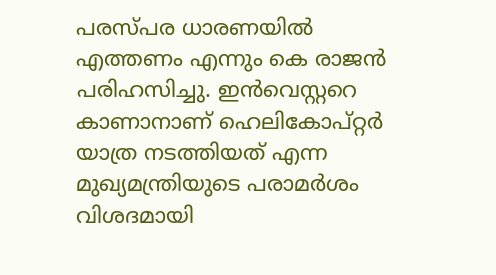പരസ്പര ധാരണയിൽ എത്തണം എന്നും കെ രാജൻ പരിഹസിച്ചു. ഇൻവെസ്റ്ററെ കാണാനാണ് ഹെലികോപ്റ്റർ യാത്ര നടത്തിയത് എന്ന മുഖ്യമന്ത്രിയുടെ പരാമർശം വിശദമായി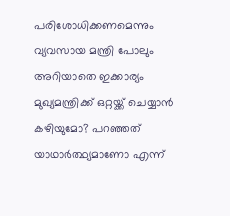പരിശോധിക്കണമെന്നും വ്യവസായ മന്ത്രി പോലും അറിയാതെ ഇക്കാര്യം മുഖ്യമന്ത്രിക്ക് ഒറ്റയ്ക്ക് ചെയ്യാൻ കഴിയുമോ? പറഞ്ഞത് യാഥാർത്ഥ്യമാണോ എന്ന്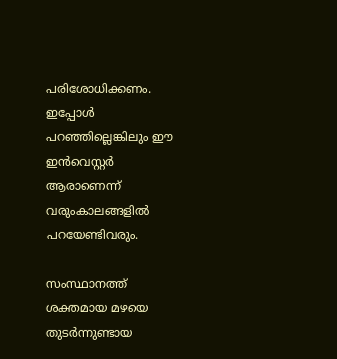പരിശോധിക്കണം. ഇപ്പോൾ പറഞ്ഞില്ലെങ്കിലും ഈ ഇൻവെസ്റ്റർ ആരാണെന്ന് വരുംകാലങ്ങളിൽ പറയേണ്ടിവരും.

സംസ്ഥാനത്ത് ശക്തമായ മഴയെ തുടർന്നുണ്ടായ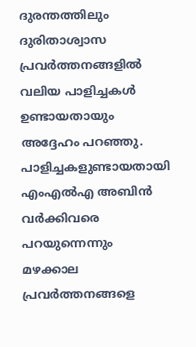ദുരന്തത്തിലും ദുരിതാശ്വാസ പ്രവർത്തനങ്ങളിൽ വലിയ പാളിച്ചകൾ ഉണ്ടായതായും അദ്ദേഹം പറഞ്ഞു. പാളിച്ചകളുണ്ടായതായി എംഎൽഎ അബിൻ വർക്കിവരെ പറയുന്നെന്നും മഴക്കാല പ്രവർത്തനങ്ങളെ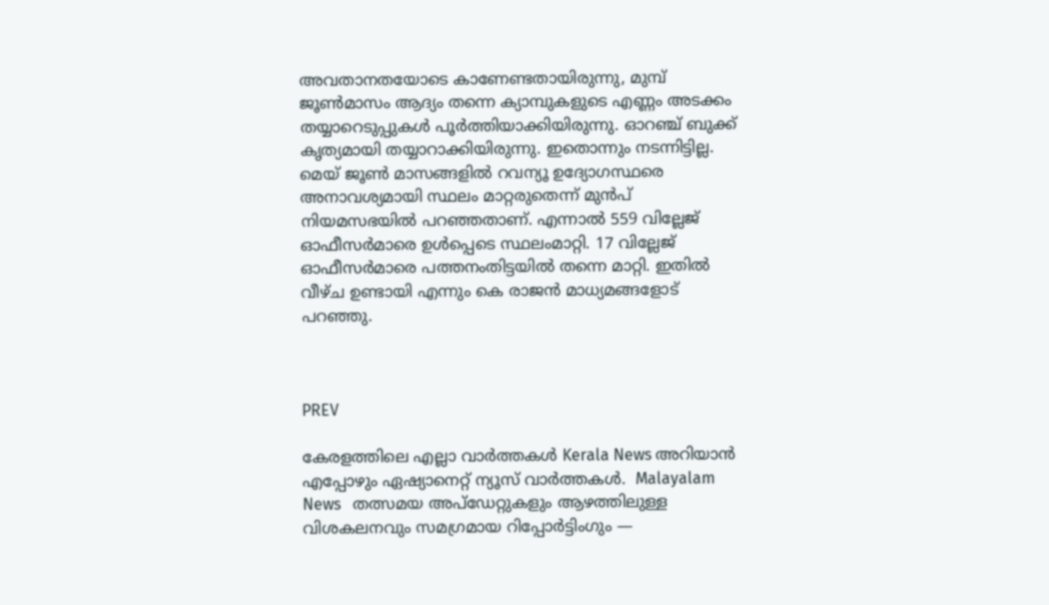അവതാനതയോടെ കാണേണ്ടതായിരുന്നു, മുമ്പ് ജൂൺമാസം ആദ്യം തന്നെ ക്യാമ്പുകളുടെ എണ്ണം അടക്കം തയ്യാറെടുപ്പുകൾ പൂർത്തിയാക്കിയിരുന്നു. ഓറഞ്ച് ബുക്ക് കൃത്യമായി തയ്യാറാക്കിയിരുന്നു. ഇതൊന്നും നടന്നിട്ടില്ല. മെയ് ജൂൺ മാസങ്ങളിൽ റവന്യൂ ഉദ്യോഗസ്ഥരെ അനാവശ്യമായി സ്ഥലം മാറ്റരുതെന്ന് മുൻപ് നിയമസഭയിൽ പറഞ്ഞതാണ്. എന്നാല്‍ 559 വില്ലേജ് ഓഫീസർമാരെ ഉൾപ്പെടെ സ്ഥലംമാറ്റി. 17 വില്ലേജ് ഓഫീസർമാരെ പത്തനംതിട്ടയിൽ തന്നെ മാറ്റി. ഇതിൽ വീഴ്ച ഉണ്ടായി എന്നും കെ രാജൻ മാധ്യമങ്ങളോട് പറഞ്ഞു.



PREV

കേരളത്തിലെ എല്ലാ വാർത്തകൾ Kerala News അറിയാൻ  എപ്പോഴും ഏഷ്യാനെറ്റ് ന്യൂസ് വാർത്തകൾ.  Malayalam News   തത്സമയ അപ്‌ഡേറ്റുകളും ആഴത്തിലുള്ള വിശകലനവും സമഗ്രമായ റിപ്പോർട്ടിംഗും —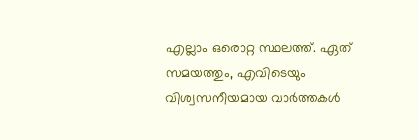എല്ലാം ഒരൊറ്റ സ്ഥലത്ത്. ഏത് സമയത്തും, എവിടെയും വിശ്വസനീയമായ വാർത്തകൾ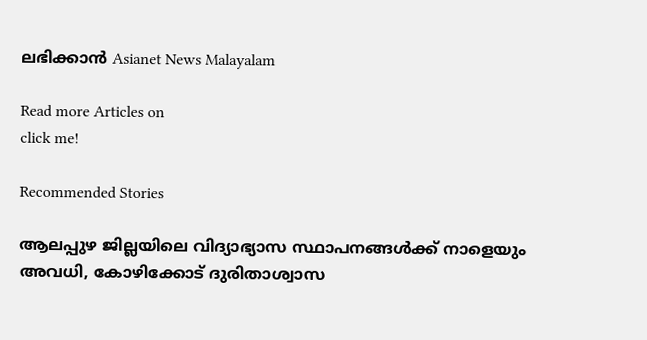ലഭിക്കാൻ Asianet News Malayalam

Read more Articles on
click me!

Recommended Stories

ആലപ്പുഴ ജില്ലയിലെ വിദ്യാഭ്യാസ സ്ഥാപനങ്ങൾക്ക് നാളെയും അവധി, കോഴിക്കോട് ദുരിതാശ്വാസ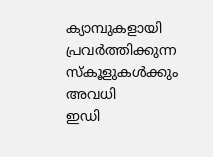ക്യാമ്പുകളായി പ്രവർത്തിക്കുന്ന സ്കൂളുകൾക്കും അവധി
ഇഡി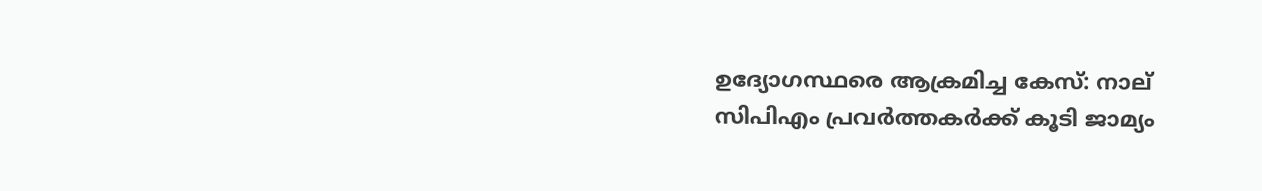ഉദ്യോഗസ്ഥരെ ആക്രമിച്ച കേസ്: നാല് സിപിഎം പ്രവർത്തകർക്ക് കൂടി ജാമ്യം